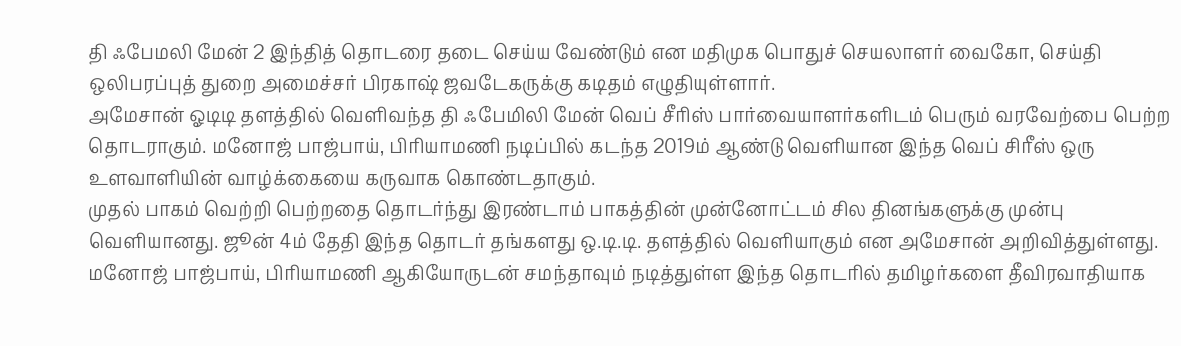தி ஃபேமலி மேன் 2 இந்தித் தொடரை தடை செய்ய வேண்டும் என மதிமுக பொதுச் செயலாளர் வைகோ, செய்தி ஒலிபரப்புத் துறை அமைச்சர் பிரகாஷ் ஜவடேகருக்கு கடிதம் எழுதியுள்ளார்.
அமேசான் ஓடிடி தளத்தில் வெளிவந்த தி ஃபேமிலி மேன் வெப் சீரிஸ் பார்வையாளர்களிடம் பெரும் வரவேற்பை பெற்ற தொடராகும். மனோஜ் பாஜ்பாய், பிரியாமணி நடிப்பில் கடந்த 2019ம் ஆண்டு வெளியான இந்த வெப் சிரீஸ் ஒரு உளவாளியின் வாழ்க்கையை கருவாக கொண்டதாகும்.
முதல் பாகம் வெற்றி பெற்றதை தொடர்ந்து இரண்டாம் பாகத்தின் முன்னோட்டம் சில தினங்களுக்கு முன்பு வெளியானது. ஜூன் 4ம் தேதி இந்த தொடர் தங்களது ஒ.டி.டி. தளத்தில் வெளியாகும் என அமேசான் அறிவித்துள்ளது. மனோஜ் பாஜ்பாய், பிரியாமணி ஆகியோருடன் சமந்தாவும் நடித்துள்ள இந்த தொடரில் தமிழர்களை தீவிரவாதியாக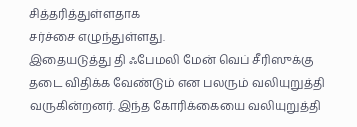சித்தரித்துள்ளதாக
சர்ச்சை எழுந்துள்ளது.
இதையடுத்து தி ஃபேமலி மேன் வெப் சீரிஸுக்கு தடை விதிக்க வேண்டும் என பலரும் வலியுறுத்தி வருகின்றனர். இந்த கோரிக்கையை வலியுறுத்தி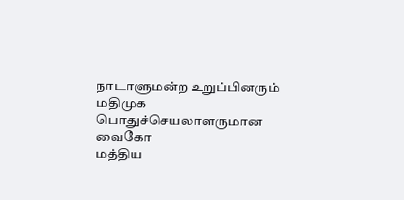நாடாளுமன்ற உறுப்பினரும் மதிமுக பொதுச்செயலாளருமான வைகோ
மத்திய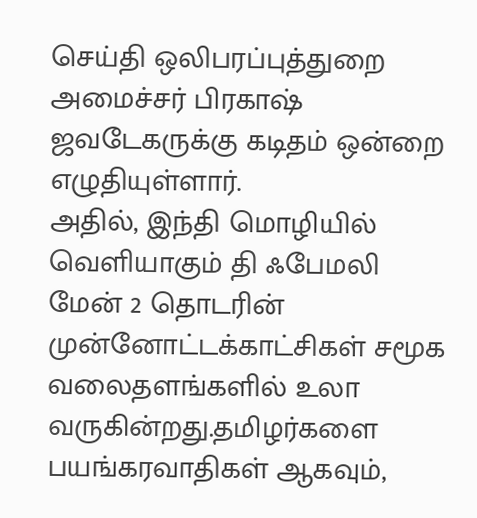செய்தி ஒலிபரப்புத்துறை அமைச்சர் பிரகாஷ் ஜவடேகருக்கு கடிதம் ஒன்றை எழுதியுள்ளார்.
அதில், இந்தி மொழியில் வெளியாகும் தி ஃபேமலி மேன் 2 தொடரின் முன்னோட்டக்காட்சிகள் சமூக வலைதளங்களில் உலா வருகின்றது.தமிழர்களை பயங்கரவாதிகள் ஆகவும்,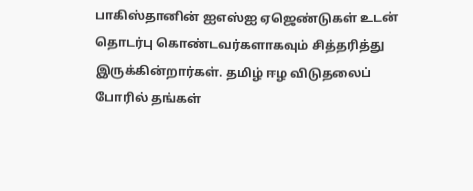பாகிஸ்தானின் ஐஎஸ்ஐ ஏஜெண்டுகள் உடன் தொடர்பு கொண்டவர்களாகவும் சித்தரித்து இருக்கின்றார்கள். தமிழ் ஈழ விடுதலைப் போரில் தங்கள்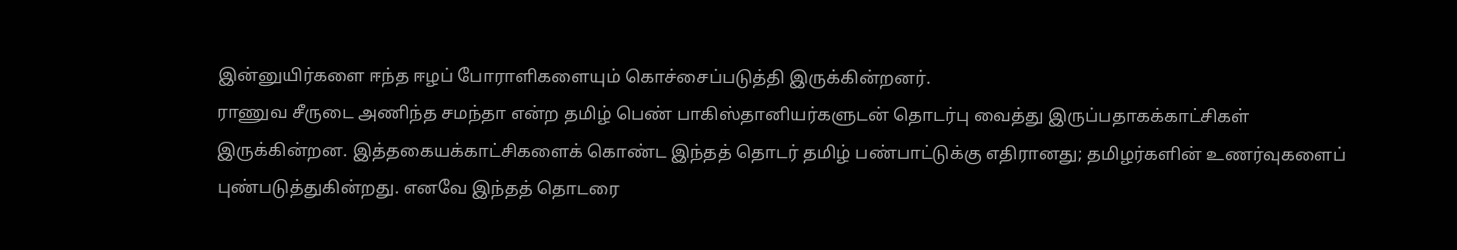இன்னுயிர்களை ஈந்த ஈழப் போராளிகளையும் கொச்சைப்படுத்தி இருக்கின்றனர்.
ராணுவ சீருடை அணிந்த சமந்தா என்ற தமிழ் பெண் பாகிஸ்தானியர்களுடன் தொடர்பு வைத்து இருப்பதாகக்காட்சிகள் இருக்கின்றன. இத்தகையக்காட்சிகளைக் கொண்ட இந்தத் தொடர் தமிழ் பண்பாட்டுக்கு எதிரானது; தமிழர்களின் உணர்வுகளைப் புண்படுத்துகின்றது. எனவே இந்தத் தொடரை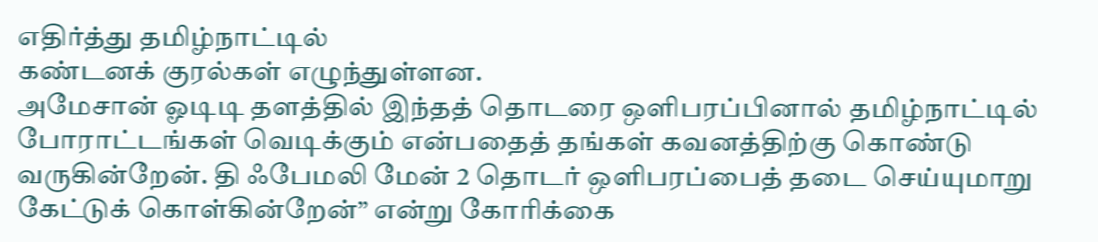எதிர்த்து தமிழ்நாட்டில்
கண்டனக் குரல்கள் எழுந்துள்ளன.
அமேசான் ஓடிடி தளத்தில் இந்தத் தொடரை ஒளிபரப்பினால் தமிழ்நாட்டில் போராட்டங்கள் வெடிக்கும் என்பதைத் தங்கள் கவனத்திற்கு கொண்டு வருகின்றேன். தி ஃபேமலி மேன் 2 தொடர் ஒளிபரப்பைத் தடை செய்யுமாறு கேட்டுக் கொள்கின்றேன்” என்று கோரிக்கை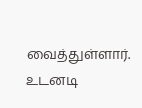வைத்துள்ளார்.
உடனடி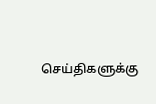செய்திகளுக்கு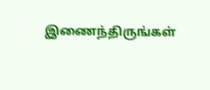இணைந்திருங்கள்